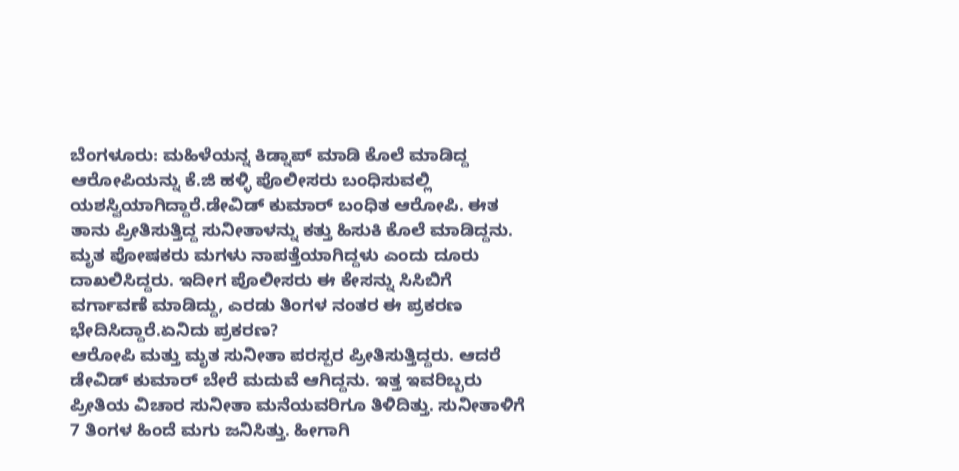ಬೆಂಗಳೂರು: ಮಹಿಳೆಯನ್ನ ಕಿಡ್ನಾಪ್ ಮಾಡಿ ಕೊಲೆ ಮಾಡಿದ್ದ ಆರೋಪಿಯನ್ನು ಕೆ.ಜಿ ಹಳ್ಳಿ ಪೊಲೀಸರು ಬಂಧಿಸುವಲ್ಲಿ ಯಶಸ್ವಿಯಾಗಿದ್ದಾರೆ.ಡೇವಿಡ್ ಕುಮಾರ್ ಬಂಧಿತ ಆರೋಪಿ. ಈತ ತಾನು ಪ್ರೀತಿಸುತ್ತಿದ್ದ ಸುನೀತಾಳನ್ನು ಕತ್ತು ಹಿಸುಕಿ ಕೊಲೆ ಮಾಡಿದ್ದನು. ಮೃತ ಪೋಷಕರು ಮಗಳು ನಾಪತ್ತೆಯಾಗಿದ್ದಳು ಎಂದು ದೂರು ದಾಖಲಿಸಿದ್ದರು. ಇದೀಗ ಪೊಲೀಸರು ಈ ಕೇಸನ್ನು ಸಿಸಿಬಿಗೆ ವರ್ಗಾವಣೆ ಮಾಡಿದ್ದು, ಎರಡು ತಿಂಗಳ ನಂತರ ಈ ಪ್ರಕರಣ ಭೇದಿಸಿದ್ದಾರೆ.ಏನಿದು ಪ್ರಕರಣ?
ಆರೋಪಿ ಮತ್ತು ಮೃತ ಸುನೀತಾ ಪರಸ್ಪರ ಪ್ರೀತಿಸುತ್ತಿದ್ದರು. ಆದರೆ ಡೇವಿಡ್ ಕುಮಾರ್ ಬೇರೆ ಮದುವೆ ಆಗಿದ್ದನು. ಇತ್ತ ಇವರಿಬ್ಬರು ಪ್ರೀತಿಯ ವಿಚಾರ ಸುನೀತಾ ಮನೆಯವರಿಗೂ ತಿಳಿದಿತ್ತು. ಸುನೀತಾಳಿಗೆ 7 ತಿಂಗಳ ಹಿಂದೆ ಮಗು ಜನಿಸಿತ್ತು. ಹೀಗಾಗಿ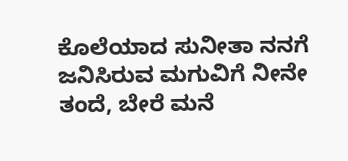ಕೊಲೆಯಾದ ಸುನೀತಾ ನನಗೆ ಜನಿಸಿರುವ ಮಗುವಿಗೆ ನೀನೇ ತಂದೆ, ಬೇರೆ ಮನೆ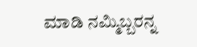ಮಾಡಿ ನಮ್ಮಿಬ್ಬರನ್ನ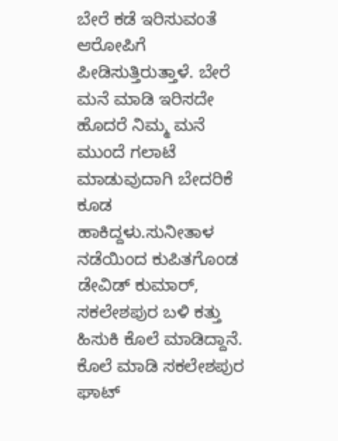ಬೇರೆ ಕಡೆ ಇರಿಸುವಂತೆ ಆರೋಪಿಗೆ ಪೀಡಿಸುತ್ತಿರುತ್ತಾಳೆ. ಬೇರೆ ಮನೆ ಮಾಡಿ ಇರಿಸದೇ ಹೊದರೆ ನಿಮ್ಮ ಮನೆ ಮುಂದೆ ಗಲಾಟೆ ಮಾಡುವುದಾಗಿ ಬೇದರಿಕೆ ಕೂಡ ಹಾಕಿದ್ದಳು.ಸುನೀತಾಳ ನಡೆಯಿಂದ ಕುಪಿತಗೊಂಡ ಡೇವಿಡ್ ಕುಮಾರ್, ಸಕಲೇಶಪುರ ಬಳಿ ಕತ್ತು ಹಿಸುಕಿ ಕೊಲೆ ಮಾಡಿದ್ದಾನೆ. ಕೊಲೆ ಮಾಡಿ ಸಕಲೇಶಪುರ ಘಾಟ್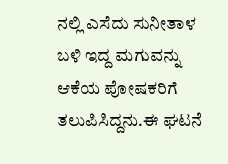ನಲ್ಲಿ ಎಸೆದು ಸುನೀತಾಳ ಬಳಿ ಇದ್ದ ಮಗುವನ್ನು ಆಕೆಯ ಪೋಷಕರಿಗೆ ತಲುಪಿಸಿದ್ದನು.ಈ ಘಟನೆ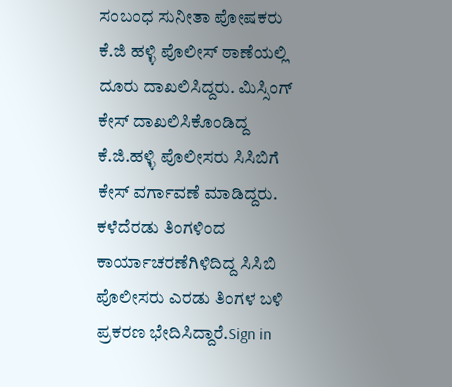ಸಂಬಂಧ ಸುನೀತಾ ಪೋಷಕರು ಕೆ.ಜಿ ಹಳ್ಳಿ ಪೊಲೀಸ್ ಠಾಣೆಯಲ್ಲಿ ದೂರು ದಾಖಲಿಸಿದ್ದರು. ಮಿಸ್ಸಿಂಗ್ ಕೇಸ್ ದಾಖಲಿಸಿಕೊಂಡಿದ್ದ ಕೆ.ಜಿ.ಹಳ್ಳಿ ಪೊಲೀಸರು ಸಿಸಿಬಿಗೆ ಕೇಸ್ ವರ್ಗಾವಣೆ ಮಾಡಿದ್ದರು. ಕಳೆದೆರಡು ತಿಂಗಳಿಂದ ಕಾರ್ಯಾಚರಣೆಗಿಳಿದಿದ್ದ ಸಿಸಿಬಿ ಪೊಲೀಸರು ಎರಡು ತಿಂಗಳ ಬಳಿ ಪ್ರಕರಣ ಭೇದಿಸಿದ್ದಾರೆ.Sign in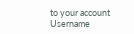to your account
Username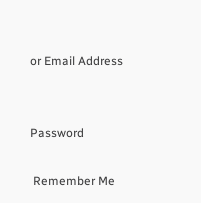or Email Address


Password

 Remember Me